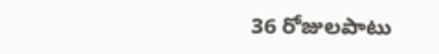36 రోజులపాటు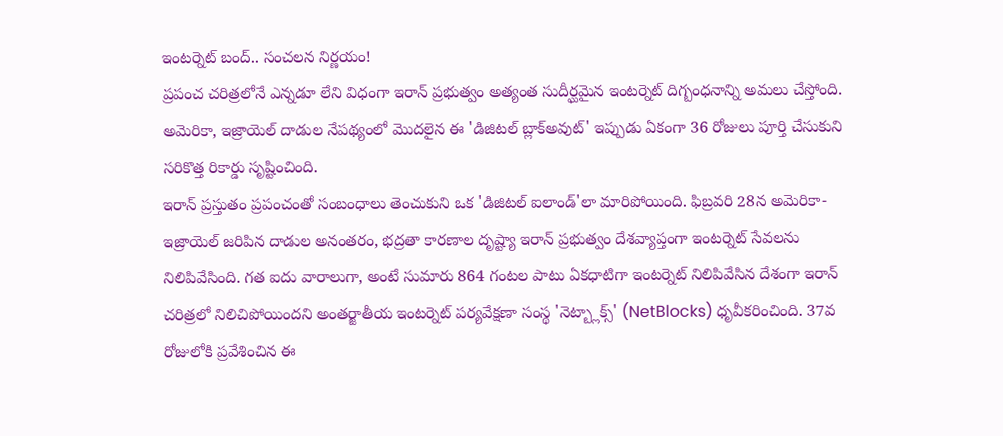ఇంటర్నెట్ బంద్.. సంచలన నిర్ణయం!
ప్రపంచ చరిత్రలోనే ఎన్నడూ లేని విధంగా ఇరాన్ ప్రభుత్వం అత్యంత సుదీర్ఘమైన ఇంటర్నెట్ దిగ్బంధనాన్ని అమలు చేస్తోంది. అమెరికా, ఇజ్రాయెల్ దాడుల నేపథ్యంలో మొదలైన ఈ 'డిజిటల్ బ్లాక్అవుట్' ఇప్పుడు ఏకంగా 36 రోజులు పూర్తి చేసుకుని సరికొత్త రికార్డు సృష్టించింది.
ఇరాన్ ప్రస్తుతం ప్రపంచంతో సంబంధాలు తెంచుకుని ఒక 'డిజిటల్ ఐలాండ్'లా మారిపోయింది. ఫిబ్రవరి 28న అమెరికా-ఇజ్రాయెల్ జరిపిన దాడుల అనంతరం, భద్రతా కారణాల దృష్ట్యా ఇరాన్ ప్రభుత్వం దేశవ్యాప్తంగా ఇంటర్నెట్ సేవలను నిలిపివేసింది. గత ఐదు వారాలుగా, అంటే సుమారు 864 గంటల పాటు ఏకధాటిగా ఇంటర్నెట్ నిలిపివేసిన దేశంగా ఇరాన్ చరిత్రలో నిలిచిపోయిందని అంతర్జాతీయ ఇంటర్నెట్ పర్యవేక్షణా సంస్థ 'నెట్బ్లాక్స్' (NetBlocks) ధృవీకరించింది. 37వ రోజులోకి ప్రవేశించిన ఈ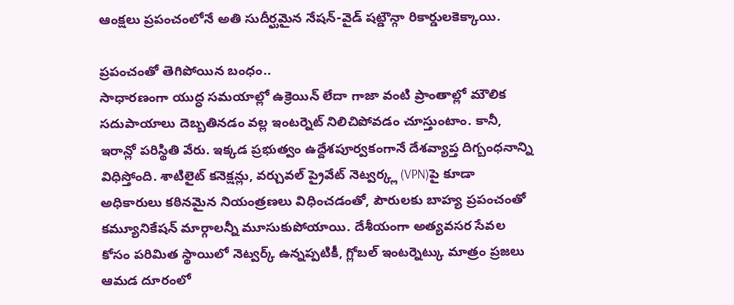ఆంక్షలు ప్రపంచంలోనే అతి సుదీర్ఘమైన నేషన్-వైడ్ షట్డౌన్గా రికార్డులకెక్కాయి.

ప్రపంచంతో తెగిపోయిన బంధం..
సాధారణంగా యుద్ధ సమయాల్లో ఉక్రెయిన్ లేదా గాజా వంటి ప్రాంతాల్లో మౌలిక సదుపాయాలు దెబ్బతినడం వల్ల ఇంటర్నెట్ నిలిచిపోవడం చూస్తుంటాం. కానీ, ఇరాన్లో పరిస్థితి వేరు. ఇక్కడ ప్రభుత్వం ఉద్దేశపూర్వకంగానే దేశవ్యాప్త దిగ్బంధనాన్ని విధిస్తోంది. శాటిలైట్ కనెక్షన్లు, వర్చువల్ ప్రైవేట్ నెట్వర్క్ల (VPN)పై కూడా అధికారులు కఠినమైన నియంత్రణలు విధించడంతో, పౌరులకు బాహ్య ప్రపంచంతో కమ్యూనికేషన్ మార్గాలన్నీ మూసుకుపోయాయి. దేశీయంగా అత్యవసర సేవల కోసం పరిమిత స్థాయిలో నెట్వర్క్ ఉన్నప్పటికీ, గ్లోబల్ ఇంటర్నెట్కు మాత్రం ప్రజలు ఆమడ దూరంలో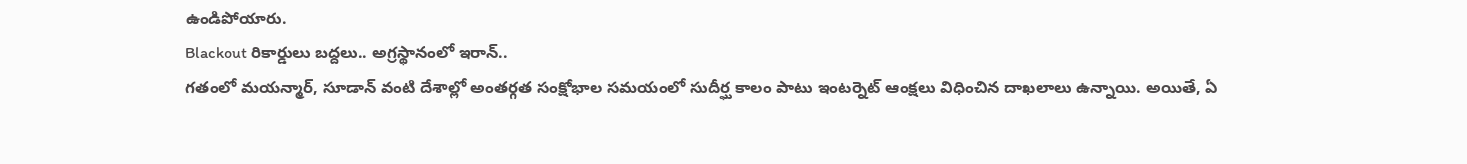ఉండిపోయారు.
Blackout రికార్డులు బద్దలు.. అగ్రస్థానంలో ఇరాన్..
గతంలో మయన్మార్, సూడాన్ వంటి దేశాల్లో అంతర్గత సంక్షోభాల సమయంలో సుదీర్ఘ కాలం పాటు ఇంటర్నెట్ ఆంక్షలు విధించిన దాఖలాలు ఉన్నాయి. అయితే, ఏ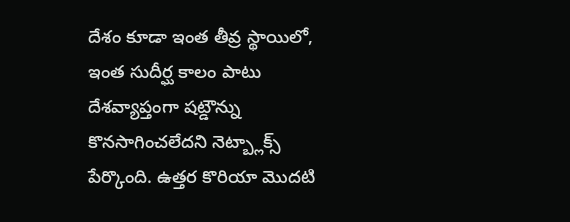దేశం కూడా ఇంత తీవ్ర స్థాయిలో, ఇంత సుదీర్ఘ కాలం పాటు దేశవ్యాప్తంగా షట్డౌన్ను కొనసాగించలేదని నెట్బ్లాక్స్ పేర్కొంది. ఉత్తర కొరియా మొదటి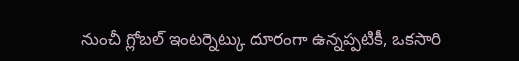నుంచీ గ్లోబల్ ఇంటర్నెట్కు దూరంగా ఉన్నప్పటికీ, ఒకసారి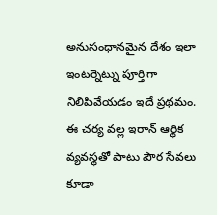అనుసంధానమైన దేశం ఇలా ఇంటర్నెట్ను పూర్తిగా నిలిపివేయడం ఇదే ప్రథమం. ఈ చర్య వల్ల ఇరాన్ ఆర్థిక వ్యవస్థతో పాటు పౌర సేవలు కూడా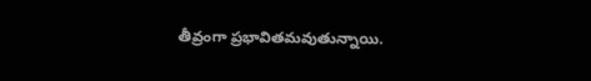తీవ్రంగా ప్రభావితమవుతున్నాయి.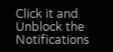Click it and Unblock the Notifications